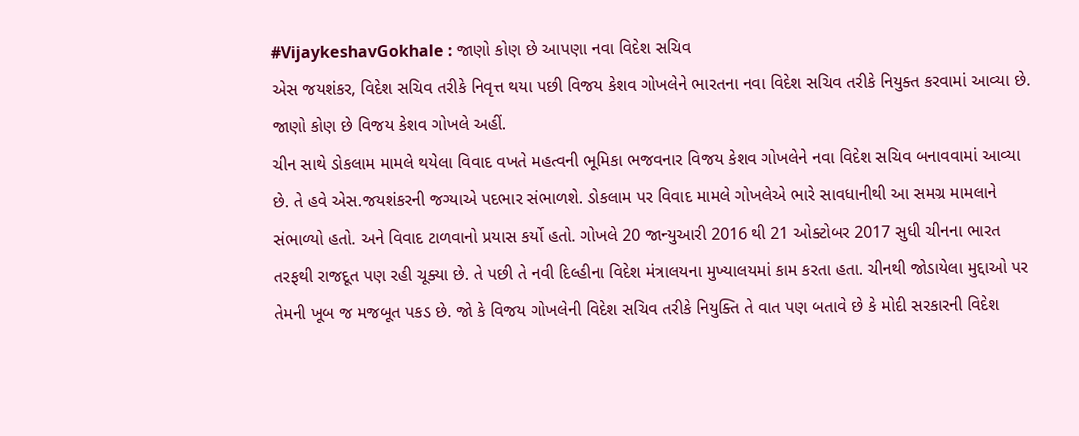#VijaykeshavGokhale : જાણો કોણ છે આપણા નવા વિદેશ સચિવ
એસ જયશંકર, વિદેશ સચિવ તરીકે નિવૃત્ત થયા પછી વિજય કેશવ ગોખલેને ભારતના નવા વિદેશ સચિવ તરીકે નિયુક્ત કરવામાં આવ્યા છે. જાણો કોણ છે વિજય કેશવ ગોખલે અહીં.
ચીન સાથે ડોકલામ મામલે થયેલા વિવાદ વખતે મહત્વની ભૂમિકા ભજવનાર વિજય કેશવ ગોખલેને નવા વિદેશ સચિવ બનાવવામાં આવ્યા છે. તે હવે એસ.જયશંકરની જગ્યાએ પદભાર સંભાળશે. ડોકલામ પર વિવાદ મામલે ગોખલેએ ભારે સાવધાનીથી આ સમગ્ર મામલાને સંભાળ્યો હતો. અને વિવાદ ટાળવાનો પ્રયાસ કર્યો હતો. ગોખલે 20 જાન્યુઆરી 2016 થી 21 ઓક્ટોબર 2017 સુધી ચીનના ભારત તરફથી રાજદૂત પણ રહી ચૂક્યા છે. તે પછી તે નવી દિલ્હીના વિદેશ મંત્રાલયના મુખ્યાલયમાં કામ કરતા હતા. ચીનથી જોડાયેલા મુદ્દાઓ પર તેમની ખૂબ જ મજબૂત પકડ છે. જો કે વિજય ગોખલેની વિદેશ સચિવ તરીકે નિયુક્તિ તે વાત પણ બતાવે છે કે મોદી સરકારની વિદેશ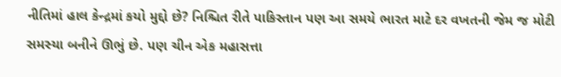નીતિમાં હાલ કેન્દ્રમાં કયો મુદ્દો છે? નિશ્ચિત રીતે પાકિસ્તાન પણ આ સમયે ભારત માટે દર વખતની જેમ જ મોટી સમસ્યા બનીને ઊભું છે. પણ ચીન એક મહાસત્તા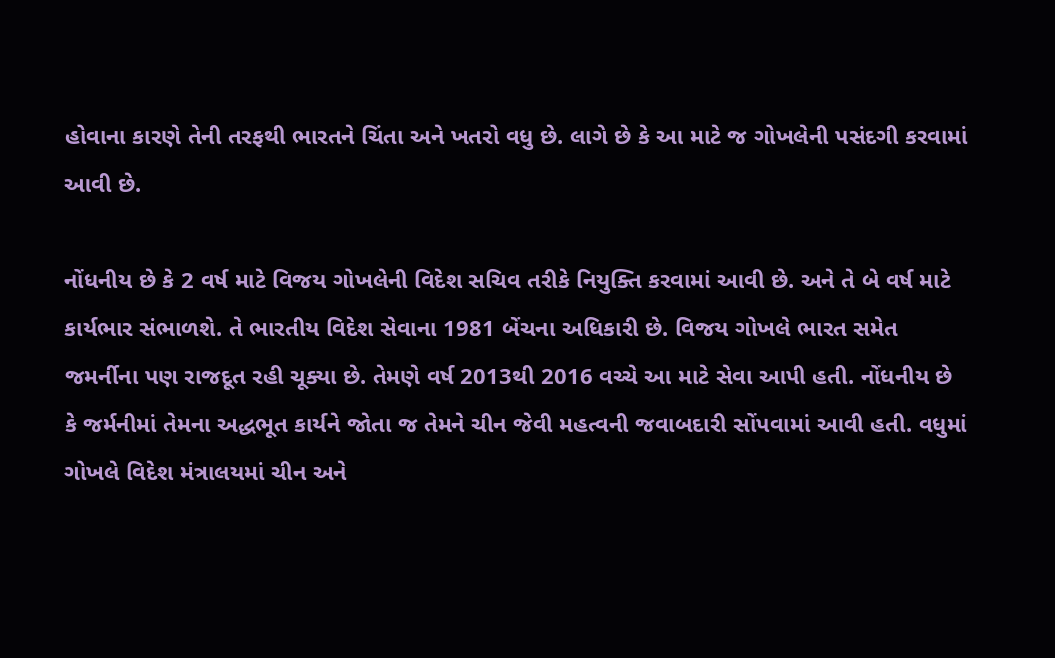હોવાના કારણે તેની તરફથી ભારતને ચિંતા અને ખતરો વધુ છે. લાગે છે કે આ માટે જ ગોખલેની પસંદગી કરવામાં આવી છે.

નોંધનીય છે કે 2 વર્ષ માટે વિજય ગોખલેની વિદેશ સચિવ તરીકે નિયુક્તિ કરવામાં આવી છે. અને તે બે વર્ષ માટે કાર્યભાર સંભાળશે. તે ભારતીય વિદેશ સેવાના 1981 બેંચના અધિકારી છે. વિજય ગોખલે ભારત સમેત જમર્નીના પણ રાજદૂત રહી ચૂક્યા છે. તેમણે વર્ષ 2013થી 2016 વચ્ચે આ માટે સેવા આપી હતી. નોંધનીય છે કે જર્મનીમાં તેમના અદ્ધભૂત કાર્યને જોતા જ તેમને ચીન જેવી મહત્વની જવાબદારી સોંપવામાં આવી હતી. વધુમાં ગોખલે વિદેશ મંત્રાલયમાં ચીન અને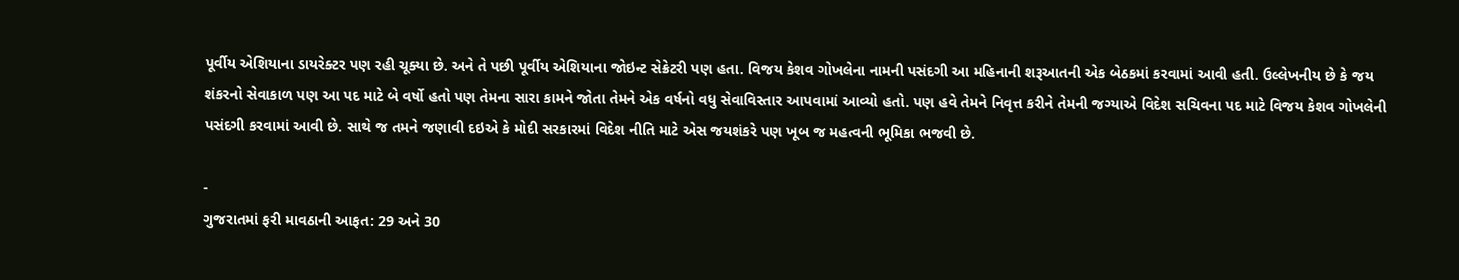પૂર્વીય એશિયાના ડાયરેક્ટર પણ રહી ચૂક્યા છે. અને તે પછી પૂર્વીય એશિયાના જોઇન્ટ સેક્રેટરી પણ હતા. વિજય કેશવ ગોખલેના નામની પસંદગી આ મહિનાની શરૂઆતની એક બેઠકમાં કરવામાં આવી હતી. ઉલ્લેખનીય છે કે જય શંકરનો સેવાકાળ પણ આ પદ માટે બે વર્ષો હતો પણ તેમના સારા કામને જોતા તેમને એક વર્ષનો વધુ સેવાવિસ્તાર આપવામાં આવ્યો હતો. પણ હવે તેમને નિવૃત્ત કરીને તેમની જગ્યાએ વિદેશ સચિવના પદ માટે વિજય કેશવ ગોખલેની પસંદગી કરવામાં આવી છે. સાથે જ તમને જણાવી દઇએ કે મોદી સરકારમાં વિદેશ નીતિ માટે એસ જયશંકરે પણ ખૂબ જ મહત્વની ભૂમિકા ભજવી છે.

-
ગુજરાતમાં ફરી માવઠાની આફત: 29 અને 30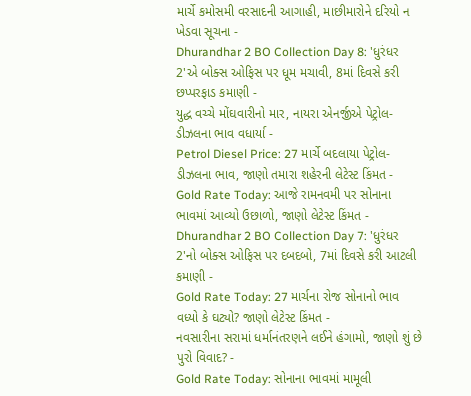માર્ચે કમોસમી વરસાદની આગાહી, માછીમારોને દરિયો ન ખેડવા સૂચના -
Dhurandhar 2 BO Collection Day 8: 'ધુરંધર 2'એ બોક્સ ઓફિસ પર ધૂમ મચાવી, 8માં દિવસે કરી છપ્પરફાડ કમાણી -
યુદ્ધ વચ્ચે મોંઘવારીનો માર, નાયરા એનર્જીએ પેટ્રોલ-ડીઝલના ભાવ વધાર્યા -
Petrol Diesel Price: 27 માર્ચે બદલાયા પેટ્રોલ-ડીઝલના ભાવ, જાણો તમારા શહેરની લેટેસ્ટ કિંમત -
Gold Rate Today: આજે રામનવમી પર સોનાના ભાવમાં આવ્યો ઉછાળો, જાણો લેટેસ્ટ કિંમત -
Dhurandhar 2 BO Collection Day 7: 'ધુરંધર 2'નો બોક્સ ઓફિસ પર દબદબો, 7માં દિવસે કરી આટલી કમાણી -
Gold Rate Today: 27 માર્ચના રોજ સોનાનો ભાવ વધ્યો કે ઘટ્યો? જાણો લેટેસ્ટ કિંમત -
નવસારીના સરામાં ધર્માનંતરણને લઈને હંગામો, જાણો શું છે પુરો વિવાદ? -
Gold Rate Today: સોનાના ભાવમાં મામૂલી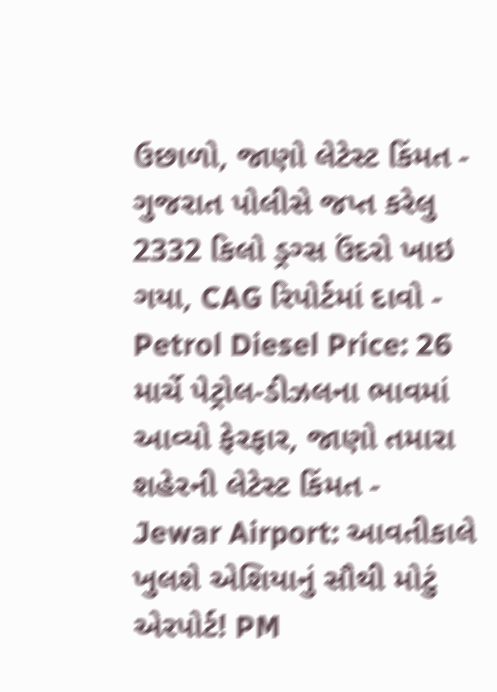ઉછાળો, જાણો લેટેસ્ટ કિંમત -
ગુજરાત પોલીસે જપ્ત કરેલુ 2332 કિલો ડ્રગ્સ ઉંદરો ખાઇ ગયા, CAG રિપોર્ટમાં દાવો -
Petrol Diesel Price: 26 માર્ચે પેટ્રોલ-ડીઝલના ભાવમાં આવ્યો ફેરફાર, જાણો તમારા શહેરની લેટેસ્ટ કિંમત -
Jewar Airport: આવતીકાલે ખુલશે એશિયાનું સૌથી મોટું એરપોર્ટ! PM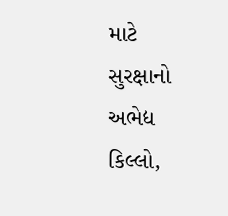માટે સુરક્ષાનો અભેદ્ય કિલ્લો,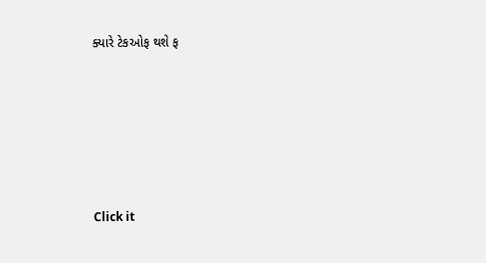ક્યારે ટેકઓફ થશે ફ







Click it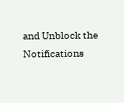and Unblock the Notifications